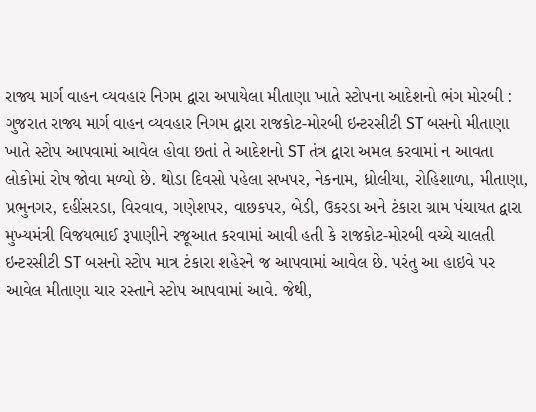રાજ્ય માર્ગ વાહન વ્યવહાર નિગમ દ્વારા અપાયેલા મીતાણા ખાતે સ્ટોપના આદેશનો ભંગ મોરબી : ગુજરાત રાજ્ય માર્ગ વાહન વ્યવહાર નિગમ દ્વારા રાજકોટ-મોરબી ઇન્ટરસીટી ST બસનો મીતાણા ખાતે સ્ટોપ આપવામાં આવેલ હોવા છતાં તે આદેશનો ST તંત્ર દ્વારા અમલ કરવામાં ન આવતા લોકોમાં રોષ જોવા મળ્યો છે. થોડા દિવસો પહેલા સખપર, નેકનામ, ધ્રોલીયા, રોહિશાળા, મીતાણા, પ્રભુનગર, દહીંસરડા, વિરવાવ, ગણેશપર, વાછકપર, બેડી, ઉકરડા અને ટંકારા ગ્રામ પંચાયત દ્વારા મુખ્યમંત્રી વિજયભાઈ રૂપાણીને રજૂઆત કરવામાં આવી હતી કે રાજકોટ-મોરબી વચ્ચે ચાલતી ઇન્ટરસીટી ST બસનો સ્ટોપ માત્ર ટંકારા શહેરને જ આપવામાં આવેલ છે. પરંતુ આ હાઇવે પર આવેલ મીતાણા ચાર રસ્તાને સ્ટોપ આપવામાં આવે. જેથી,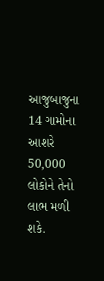આજુબાજુના 14 ગામોના આશરે 50,000 લોકોને તેનો લાભ મળી શકે.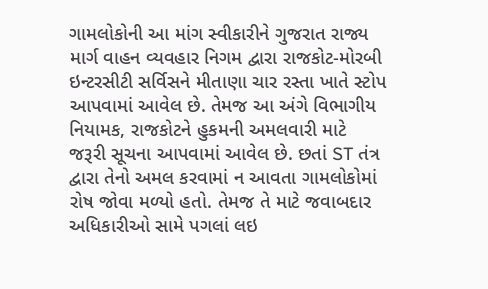ગામલોકોની આ માંગ સ્વીકારીને ગુજરાત રાજ્ય માર્ગ વાહન વ્યવહાર નિગમ દ્વારા રાજકોટ-મોરબી ઇન્ટરસીટી સર્વિસને મીતાણા ચાર રસ્તા ખાતે સ્ટોપ આપવામાં આવેલ છે. તેમજ આ અંગે વિભાગીય નિયામક, રાજકોટને હુકમની અમલવારી માટે જરૂરી સૂચના આપવામાં આવેલ છે. છતાં ST તંત્ર દ્વારા તેનો અમલ કરવામાં ન આવતા ગામલોકોમાં રોષ જોવા મળ્યો હતો. તેમજ તે માટે જવાબદાર અધિકારીઓ સામે પગલાં લઇ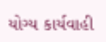યોગ્ય કાર્યવાહી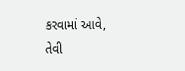કરવામાં આવે, તેવી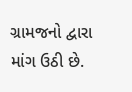ગ્રામજનો દ્વારા માંગ ઉઠી છે.